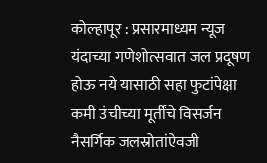कोल्हापूर : प्रसारमाध्यम न्यूज
यंदाच्या गणेशोत्सवात जल प्रदूषण होऊ नये यासाठी सहा फुटांपेक्षा कमी उंचीच्या मूर्तींचे विसर्जन नैसर्गिक जलस्रोतांऐवजी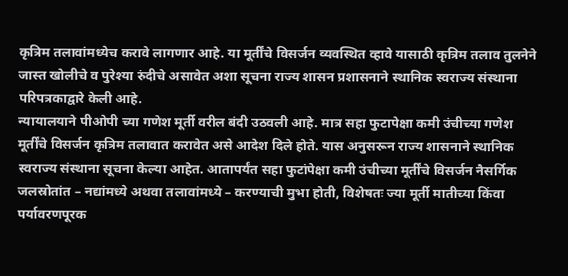कृत्रिम तलावांमध्येच करावे लागणार आहे. या मूर्तींचे विसर्जन व्यवस्थित व्हावे यासाठी कृत्रिम तलाव तुलनेने जास्त खोलीचे व पुरेश्या रुंदीचे असावेत अशा सूचना राज्य शासन प्रशासनाने स्थानिक स्वराज्य संस्थाना परिपत्रकाद्वारे केली आहे.
न्यायालयाने पीओपी च्या गणेश मूर्ती वरील बंदी उठवली आहे. मात्र सहा फुटापेक्षा कमी उंचीच्या गणेश मूर्तींचे विसर्जन कृत्रिम तलावात करावेत असे आदेश दिले होते. यास अनुसरून राज्य शासनाने स्थानिक स्वराज्य संस्थाना सूचना केल्या आहेत. आतापर्यंत सहा फुटांपेक्षा कमी उंचीच्या मूर्तींचे विसर्जन नैसर्गिक जलस्रोतांत – नद्यांमध्ये अथवा तलावांमध्ये – करण्याची मुभा होती, विशेषतः ज्या मूर्ती मातीच्या किंवा पर्यावरणपूरक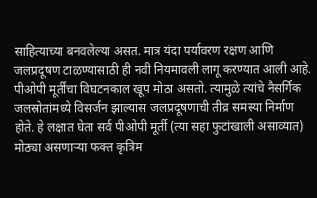साहित्याच्या बनवलेल्या असत. मात्र यंदा पर्यावरण रक्षण आणि जलप्रदूषण टाळण्यासाठी ही नवी नियमावली लागू करण्यात आली आहे.
पीओपी मूर्तींचा विघटनकाल खूप मोठा असतो. त्यामुळे त्यांचे नैसर्गिक जलस्रोतांमध्ये विसर्जन झाल्यास जलप्रदूषणाची तीव्र समस्या निर्माण होते. हे लक्षात घेता सर्व पीओपी मूर्ती (त्या सहा फुटांखाली असाव्यात) मोठ्या असणाऱ्या फक्त कृत्रिम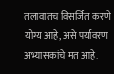तलावातच विसर्जित करणे योग्य आहे, असे पर्यावरण अभ्यासकांचे मत आहे.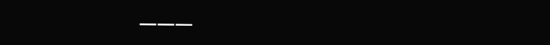———